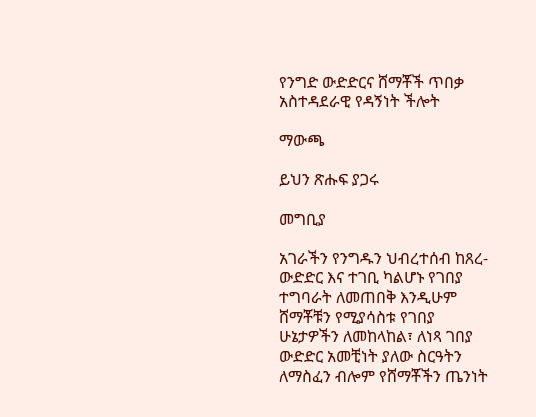የንግድ ውድድርና ሸማቾች ጥበቃ አስተዳደራዊ የዳኝነት ችሎት

ማውጫ

ይህን ጽሑፍ ያጋሩ

መግቢያ

አገራችን የንግዱን ህብረተሰብ ከጸረ-ውድድር እና ተገቢ ካልሆኑ የገበያ ተግባራት ለመጠበቅ እንዲሁም ሸማቾቹን የሚያሳስቱ የገበያ ሁኔታዎችን ለመከላከል፣ ለነጻ ገበያ ውድድር አመቺነት ያለው ስርዓትን ለማስፈን ብሎም የሸማቾችን ጤንነት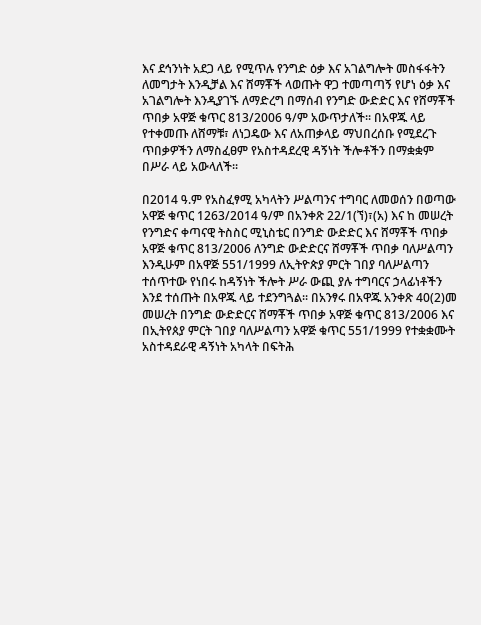እና ደኅንነት አደጋ ላይ የሚጥሉ የንግድ ዕቃ እና አገልግሎት መስፋፋትን ለመግታት እንዲቻል እና ሸማቾች ላወጡት ዋጋ ተመጣጣኝ የሆነ ዕቃ እና አገልግሎት እንዲያገኙ ለማድረግ በማሰብ የንግድ ውድድር እና የሸማቾች ጥበቃ አዋጅ ቁጥር 813/2006 ዓ/ም አውጥታለች፡፡ በአዋጁ ላይ የተቀመጡ ለሸማቹ፣ ለነጋዴው እና ለአጠቃላይ ማህበረሰቡ የሚደረጉ ጥበቃዎችን ለማስፈፀም የአስተዳደረዊ ዳኝነት ችሎቶችን በማቋቋም በሥራ ላይ አውላለች፡፡

በ2014 ዓ.ም የአስፈፃሚ አካላትን ሥልጣንና ተግባር ለመወሰን በወጣው አዋጅ ቁጥር 1263/2014 ዓ/ም በአንቀጽ 22/1(ኘ)፣(አ) እና ከ መሠረት የንግድና ቀጣናዊ ትስስር ሚኒስቴር በንግድ ውድድር እና ሸማቾች ጥበቃ አዋጅ ቁጥር 813/2006 ለንግድ ውድድርና ሸማቾች ጥበቃ ባለሥልጣን እንዲሁም በአዋጅ 551/1999 ለኢትዮጵያ ምርት ገበያ ባለሥልጣን ተሰጥተው የነበሩ ከዳኝነት ችሎት ሥራ ውጪ ያሉ ተግባርና ኃላፊነቶችን እንደ ተሰጡት በአዋጁ ላይ ተደንግጓል፡፡ በአንፃሩ በአዋጁ አንቀጽ 40(2)መ መሠረት በንግድ ውድድርና ሸማቾች ጥበቃ አዋጅ ቁጥር 813/2006 እና በኢትየጰያ ምርት ገበያ ባለሥልጣን አዋጅ ቁጥር 551/1999 የተቋቋሙት አስተዳደራዊ ዳኝነት አካላት በፍትሕ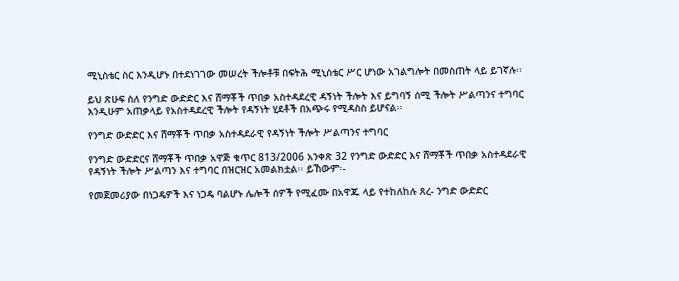ሚኒስቴር ስር እንዲሆኑ በተደነገገው መሠረት ችሎቶቹ በፍትሕ ሚኒስቴር ሥር ሆነው አገልግሎት በመስጠት ላይ ይገኛሉ፡፡

ይህ ጽሁፍ ስለ የንግድ ውድድር እና ሸማቾች ጥበቃ አስተዳደረዊ ዳኝነት ችሎት እና ይግባኝ ሰሚ ችሎት ሥልጣንና ተግባር እንዲሁም አጠቃላይ የአስተዳደረዊ ችሎት የዳኝነት ሂደቶች በአጭሩ የሚዳስስ ይሆናል፡፡

የንግድ ውድድር እና ሸማቾች ጥበቃ አስተዳደራዊ የዳኝነት ችሎት ሥልጣንና ተግባር

የንግድ ውድድርና ሸማቾች ጥበቃ አዋጅ ቁጥር 813/2006 አንቀጽ 32 የንግድ ውድድር እና ሸማቾች ጥበቃ አስተዳደራዊ የዳኝነት ችሎት ሥልጣን እና ተግባር በዝርዝር አመልክቷል፡፡ ይኸውም፡-

የመጀመሪያው በነጋዴዎች እና ነጋዴ ባልሆኑ ሌሎች ሰዎች የሚፈሙ በአዋጁ ላይ የተከለከሉ ጸረ- ንግድ ውድድር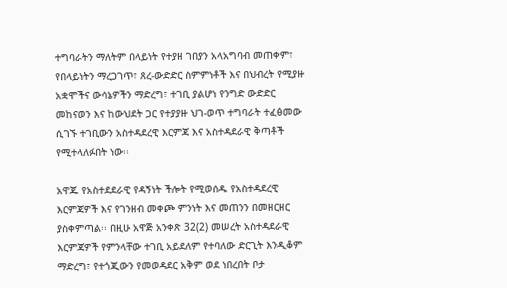ተግባራትን ማለትም በላይነት የተያዘ ገበያን አላአግባብ መጠቀም፣ የበላይነትን ማረጋገጥ፣ ጸረ-ውድድር ስምምነቶች እና በህብረት የሚያዙ አቋሞችና ውሳኔዎችን ማድረግ፣ ተገቢ ያልሆነ የንግድ ውድድር መከናወን እና ከውህደት ጋር የተያያዙ ህገ-ወጥ ተግባራት ተፈፅመው ሲገኙ ተገቢውን አስተዳደረዊ እርምጃ እና አስተዳደራዊ ቅጣቶች የሚተላለፉበት ነው፡፡

አዋጁ የአስተደደራዊ የዳኝነት ችሎት የሚወሰዱ የአስተዳደረዊ እርምጃዎች እና የገንዘብ መቀጮ ምንነት እና መጠንን በመዘርዘር ያስቀምጣል፡፡ በዚሁ አዋጅ አንቀጽ 32(2) መሠረት አስተዳደራዊ እርምጃዎች የምንላቸው ተገቢ አይደለም የተባለው ድርጊት እንዲቆም ማድረግ፣ የተጎጂውን የመወዳደር አቅም ወደ ነበረበት ቦታ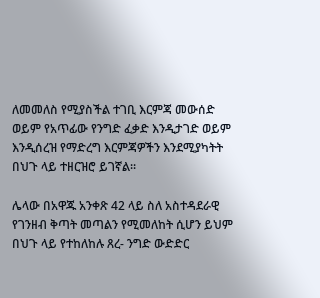ለመመለስ የሚያስችል ተገቢ እርምጃ መውሰድ ወይም የአጥፊው የንግድ ፈቃድ እንዲታገድ ወይም እንዲሰረዝ የማድረግ እርምጃዎችን እንደሚያካትት በህጉ ላይ ተዘርዝሮ ይገኛል፡፡

ሌላው በአዋጁ አንቀጽ 42 ላይ ስለ አስተዳደራዊ የገንዘብ ቅጣት መጣልን የሚመለከት ሲሆን ይህም በህጉ ላይ የተከለከሉ ጸረ- ንግድ ውድድር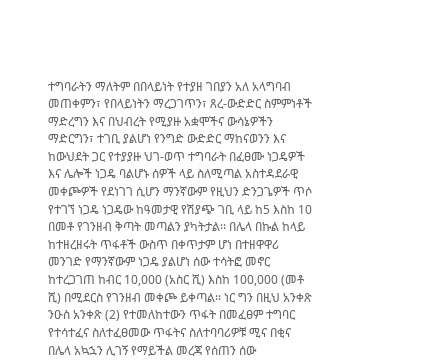ተግባራትን ማለትም በበላይነት የተያዘ ገበያን አለ አላግባብ መጠቀምን፣ የበላይነትን ማረጋገጥን፣ ጸረ-ውድድር ስምምነቶች ማድረግን እና በህብረት የሚያዙ አቋሞችና ውሳኔዎችን ማድርግን፣ ተገቢ ያልሆነ የንግድ ውድድር ማከናወንን እና ከውህደት ጋር የተያያዙ ህገ-ወጥ ተግባራት በፈፀሙ ነጋዴዎች እና ሌሎች ነጋዴ ባልሆኑ ሰዎች ላይ ስለሚጣል አስተዳደራዊ መቀጮዎች የደነገገ ሲሆን ማንኛውም የዚህን ድንጋጌዎች ጥሶ የተገኘ ነጋዴ ነጋዴው ከዓመታዊ የሽያጭ ገቢ ላይ ከ5 እስከ 10 በመቶ የገንዘብ ቅጣት መጣልን ያካትታል፡፡ በሌላ በኩል ከላይ ከተዘረዘሩት ጥፋቶች ውስጥ በቀጥታም ሆነ በተዘዋዋሪ መንገድ የማንኛውም ነጋዴ ያልሆነ ሰው ተሳትፎ መኖር ከተረጋገጠ ከብር 10,000 (አስር ሺ) እስከ 100,000 (መቶ ሺ) በሚደርስ የገንዘብ መቀጮ ይቀጣል፡፡ ነር ግን በዚህ አንቀጽ ንዑስ አንቀጽ (2) የተመለከተውን ጥፋት በመፈፀም ተግባር የተሳተፈና ስለተፈፀመው ጥፋትና ስለተባባሪዎቹ ሚና በቂና በሌላ አኳኋን ሊገኝ የማይችል መረጃ የሰጠን ሰው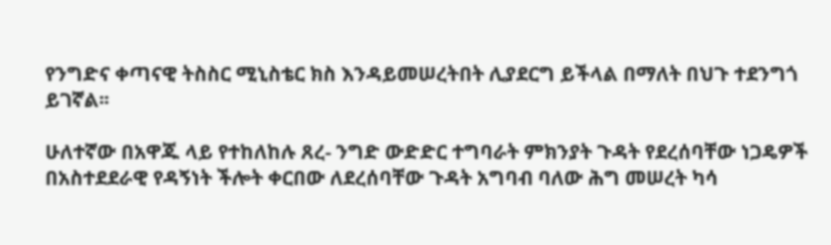የንግድና ቀጣናዊ ትስስር ሚኒስቴር ክስ እንዳይመሠረትበት ሊያደርግ ይችላል በማለት በህጉ ተደንግጎ ይገኛል፡፡

ሁለተኛው በአዋጁ ላይ የተከለከሉ ጸረ- ንግድ ውድድር ተግባራት ምክንያት ጉዳት የደረሰባቸው ነጋዴዎች በአስተደደራዊ የዳኝነት ችሎት ቀርበው ለደረሰባቸው ጉዳት አግባብ ባለው ሕግ መሠረት ካሳ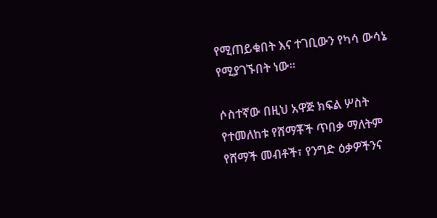የሚጠይቁበት እና ተገቢውን የካሳ ውሳኔ የሚያገኙበት ነው፡፡

ሶስተኛው በዚህ አዋጅ ክፍል ሦስት የተመለከቱ የሸማቾች ጥበቃ ማለትም የሸማች መብቶች፣ የንግድ ዕቃዎችንና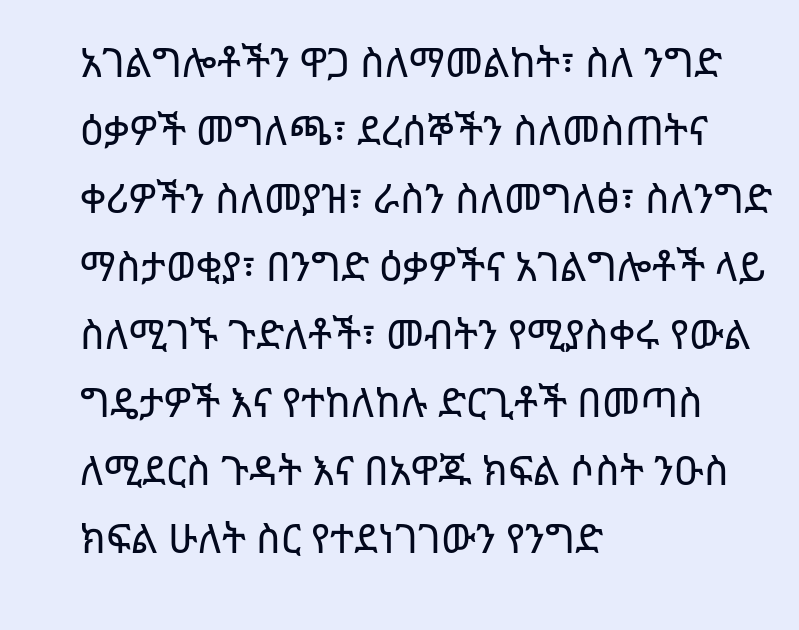አገልግሎቶችን ዋጋ ስለማመልከት፣ ስለ ንግድ ዕቃዎች መግለጫ፣ ደረሰኞችን ስለመስጠትና ቀሪዎችን ስለመያዝ፣ ራስን ስለመግለፅ፣ ስለንግድ ማስታወቂያ፣ በንግድ ዕቃዎችና አገልግሎቶች ላይ ስለሚገኙ ጉድለቶች፣ መብትን የሚያስቀሩ የውል ግዴታዎች እና የተከለከሉ ድርጊቶች በመጣስ ለሚደርስ ጉዳት እና በአዋጁ ክፍል ሶስት ንዑስ ክፍል ሁለት ስር የተደነገገውን የንግድ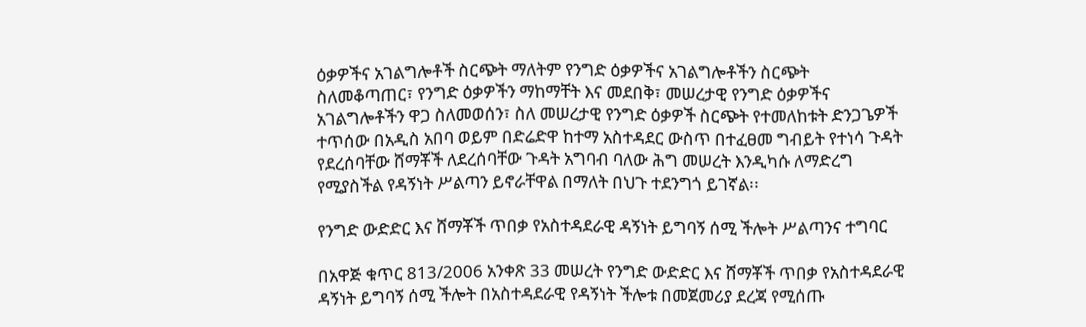ዕቃዎችና አገልግሎቶች ስርጭት ማለትም የንግድ ዕቃዎችና አገልግሎቶችን ስርጭት ስለመቆጣጠር፣ የንግድ ዕቃዎችን ማከማቸት እና መደበቅ፣ መሠረታዊ የንግድ ዕቃዎችና አገልግሎቶችን ዋጋ ስለመወሰን፣ ስለ መሠረታዊ የንግድ ዕቃዎች ስርጭት የተመለከቱት ድንጋጌዎች ተጥሰው በአዲስ አበባ ወይም በድሬድዋ ከተማ አስተዳደር ውስጥ በተፈፀመ ግብይት የተነሳ ጉዳት የደረሰባቸው ሸማቾች ለደረሰባቸው ጉዳት አግባብ ባለው ሕግ መሠረት እንዲካሱ ለማድረግ የሚያስችል የዳኝነት ሥልጣን ይኖራቸዋል በማለት በህጉ ተደንግጎ ይገኛል፡፡

የንግድ ውድድር እና ሸማቾች ጥበቃ የአስተዳደራዊ ዳኝነት ይግባኝ ሰሚ ችሎት ሥልጣንና ተግባር

በአዋጅ ቁጥር 813/2006 አንቀጽ 33 መሠረት የንግድ ውድድር እና ሸማቾች ጥበቃ የአስተዳደራዊ ዳኝነት ይግባኝ ሰሚ ችሎት በአስተዳደራዊ የዳኝነት ችሎቱ በመጀመሪያ ደረጃ የሚሰጡ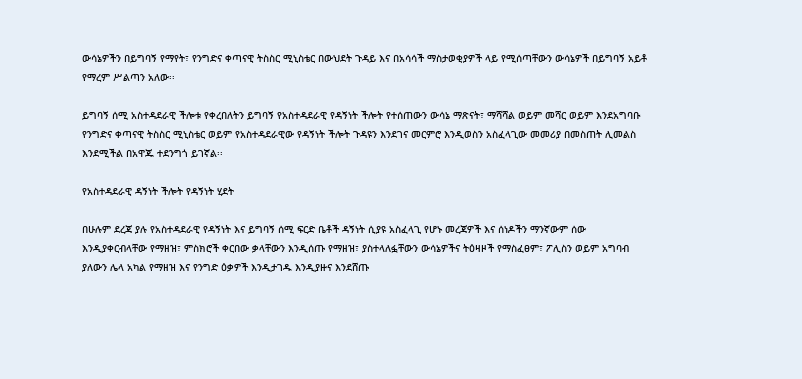ውሳኔዎችን በይግባኝ የማየት፣ የንግድና ቀጣናዊ ትስስር ሚኒስቴር በውህደት ጉዳይ እና በአሳሳች ማስታወቂያዎች ላይ የሚሰጣቸውን ውሳኔዎች በይግባኝ አይቶ የማረም ሥልጣን አለው፡፡

ይግባኝ ሰሚ አስተዳደራዊ ችሎቱ የቀረበለትን ይግባኝ የአስተዳደራዊ የዳኝነት ችሎት የተሰጠውን ውሳኔ ማጽናት፣ ማሻሻል ወይም መሻር ወይም እንደአግባቡ የንግድና ቀጣናዊ ትስስር ሚኒስቴር ወይም የአስተዳደራዊው የዳኝነት ችሎት ጉዳዩን እንደገና መርምሮ እንዲወስን አስፈላጊው መመሪያ በመስጠት ሊመልስ እንደሚችል በአዋጁ ተደንግጎ ይገኛል፡፡

የአስተዳደራዊ ዳኝነት ችሎት የዳኝነት ሂደት

በሁሉም ደረጃ ያሉ የአስተዳደራዊ የዳኝነት እና ይግባኝ ሰሚ ፍርድ ቤቶች ዳኝነት ሲያዩ አስፈላጊ የሆኑ መረጃዎች እና ሰነዶችን ማንኛውም ሰው እንዲያቀርብላቸው የማዘዝ፣ ምስክሮች ቀርበው ቃላቸውን እንዲሰጡ የማዘዝ፣ ያስተላለፏቸውን ውሳኔዎችና ትዕዛዞች የማስፈፀም፣ ፖሊስን ወይም አግባብ ያለውን ሌላ አካል የማዘዝ እና የንግድ ዕቃዎች እንዲታገዱ እንዲያዙና እንደሸጡ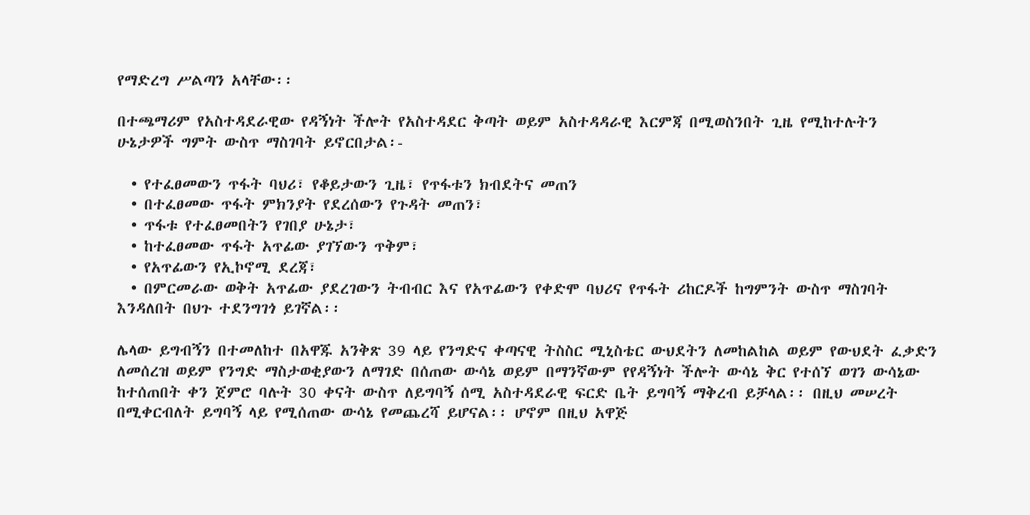የማድረግ ሥልጣን አላቸው፡፡

በተጫማሪም የአስተዳደራዊው የዳኝነት ችሎት የአስተዳደር ቅጣት ወይም አስተዳዳራዊ እርምጃ በሚወስንበት ጊዜ የሚከተሉትን ሁኔታዎች ግምት ውስጥ ማስገባት ይኖርበታል፡-

  • የተፈፀመውን ጥፋት ባህሪ፣ የቆይታውን ጊዜ፣ የጥፋቱን ክብደትና መጠን
  • በተፈፀመው ጥፋት ምክንያት የደረሰውን የጉዳት መጠን፣
  • ጥፋቱ የተፈፀመበትን የገበያ ሁኔታ፣
  • ከተፈፀመው ጥፋት አጥፊው ያገኘውን ጥቅም፣
  • የአጥፊውን የኢኮኖሚ ደረጃ፣
  • በምርመራው ወቅት አጥፊው ያደረገውን ትብብር እና የአጥፊውን የቀድሞ ባህሪና የጥፋት ሪከርዶች ከግምንት ውስጥ ማስገባት እንዳለበት በህጉ ተደንግገጎ ይገኛል፡፡

ሌላው ይግብኝን በተመለከተ በአዋጁ አንቅጽ 39 ላይ የንግድና ቀጣናዊ ትስስር ሚኒስቴር ውህደትን ለመከልከል ወይም የውህደት ፈቃድን ለመሰረዝ ወይም የንግድ ማስታወቂያውን ለማገድ በሰጠው ውሳኔ ወይም በማንኛውም የየዳኝነት ችሎት ውሳኔ ቅር የተሰኘ ወገን ውሳኔው ከተሰጠበት ቀን ጀምሮ ባሉት 30 ቀናት ውስጥ ለይግባኝ ሰሚ አስተዳደራዊ ፍርድ ቤት ይግባኝ ማቅረብ ይቻላል፡፡ በዚህ መሠረት በሚቀርብለት ይግባኝ ላይ የሚሰጠው ውሳኔ የመጨረሻ ይሆናል፡፡ ሆኖም በዚህ አዋጅ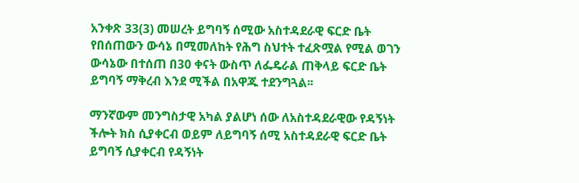አንቀጽ 33(3) መሠረት ይግባኝ ሰሚው አስተዳደራዊ ፍርድ ቤት የበሰጠውን ውሳኔ በሚመለከት የሕግ ስህተት ተፈጽሟል የሚል ወገን ውሳኔው በተሰጠ በ30 ቀናት ውስጥ ለፌዴራል ጠቅላይ ፍርድ ቤት ይግባኝ ማቅረብ እንደ ሚችል በአዋጁ ተደንግጓል፡፡

ማንኛውም መንግስታዊ አካል ያልሆነ ሰው ለአስተዳደራዊው የዳኝነት ችሎት ክስ ሲያቀርብ ወይም ለይግባኝ ሰሚ አስተዳደራዊ ፍርድ ቤት ይግባኝ ሲያቀርብ የዳኝነት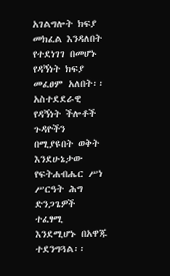አገልግሎት ክፍያ መክፈል እንዳለበት የተደነገገ በመሆኑ የዳኝነት ክፍያ መፈፀም አለበት፡፡ አስተደደራዊ የዳኝነት ችሎቶች ጉዳዮችን በሚያዩበት ወቅት እንደሁኔታው የፍትሐብሔር ሥነ ሥርዓት ሕግ ድንጋጌዎች ተፈፃሚ እንደሚሆኑ በአዋጁ ተደንግጓል፡፡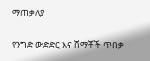ማጠቃለያ

የንግድ ውድድር እና ሸማቾች ጥበቃ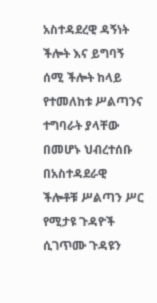አስተዳደረዊ ዳኝነት ችሎት እና ይግባኝ ሰሚ ችሎት ከላይ የተመለከቱ ሥልጣንና ተግባራት ያላቸው በመሆኑ ህብረተሰቡ በአስተዳደራዊ ችሎቶቹ ሥልጣን ሥር የሚታዩ ጉዳዮች ሲገጥሙ ጉዳዩን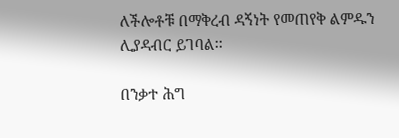ለችሎቶቹ በማቅረብ ዳኝነት የመጠየቅ ልምዱን ሊያዳብር ይገባል፡፡

በንቃተ ሕግ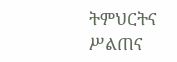ትምህርትና ሥልጠና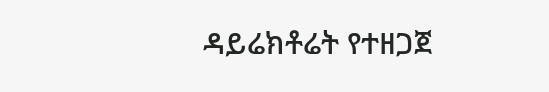ዳይሬክቶሬት የተዘጋጀ